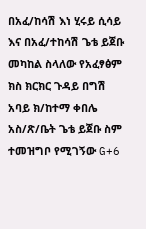በአፈ/ከሳሽ እነ ሂሩይ ሲሳይ እና በአፈ/ተከሳሽ ጌቴ ይጀቡ መካከል ስላለው የአፈፃፅም ክስ ክርክር ጉዳይ በግሽ አባይ ክ/ከተማ ቀበሌ አስ/ጽ/ቤት ጌቴ ይጀቡ ስም ተመዝግቦ የሚገኝው G+6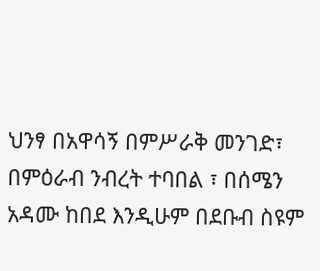ህንፃ በአዋሳኝ በምሥራቅ መንገድ፣ በምዕራብ ንብረት ተባበል ፣ በሰሜን አዳሙ ከበደ እንዲሁም በደቡብ ስዩም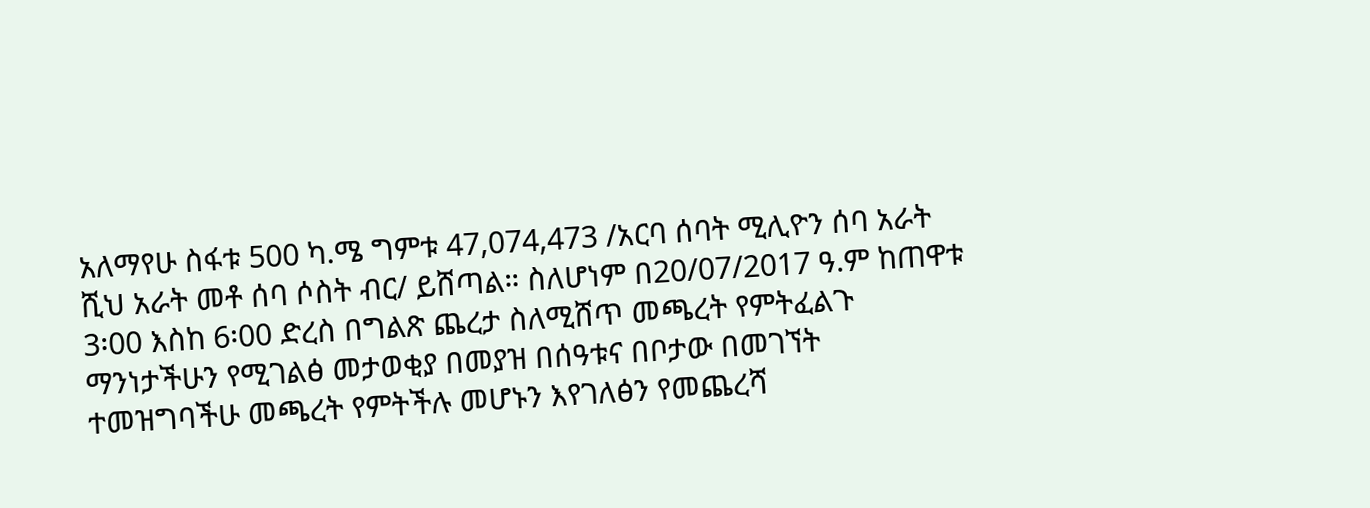አለማየሁ ስፋቱ 500 ካ.ሜ ግምቱ 47,074,473 /አርባ ሰባት ሚሊዮን ሰባ አራት ሺህ አራት መቶ ሰባ ሶስት ብር/ ይሸጣል። ስለሆነም በ20/07/2017 ዓ.ም ከጠዋቱ 3፡00 እስከ 6፡00 ድረስ በግልጽ ጨረታ ስለሚሸጥ መጫረት የምትፈልጉ ማንነታችሁን የሚገልፅ መታወቂያ በመያዝ በሰዓቱና በቦታው በመገኘት ተመዝግባችሁ መጫረት የምትችሉ መሆኑን እየገለፅን የመጨረሻ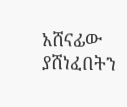አሸናፊው ያሸነፈበትን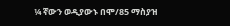¼ ኛውን ወዲያውኑ በሞ/85 ማስያዝ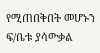የሚጠበቅበት መሆኑን ፍ/ቤቱ ያሳውቃል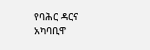የባሕር ዳርና አካባቢዋ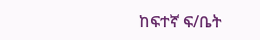ከፍተኛ ፍ/ቤት